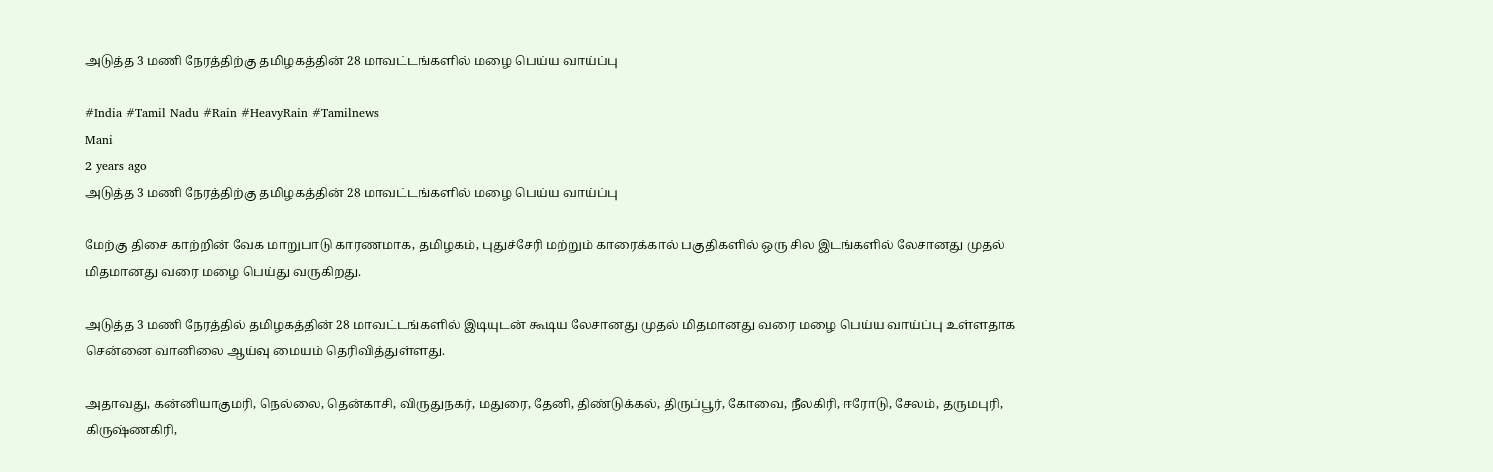அடுத்த 3 மணி நேரத்திற்கு தமிழகத்தின் 28 மாவட்டங்களில் மழை பெய்ய வாய்ப்பு

#India #Tamil Nadu #Rain #HeavyRain #Tamilnews
Mani
2 years ago
அடுத்த 3 மணி நேரத்திற்கு தமிழகத்தின் 28 மாவட்டங்களில் மழை பெய்ய வாய்ப்பு

மேற்கு திசை காற்றின் வேக மாறுபாடு காரணமாக, தமிழகம், புதுச்சேரி மற்றும் காரைக்கால் பகுதிகளில் ஒரு சில இடங்களில் லேசானது முதல் மிதமானது வரை மழை பெய்து வருகிறது.

அடுத்த 3 மணி நேரத்தில் தமிழகத்தின் 28 மாவட்டங்களில் இடியுடன் கூடிய லேசானது முதல் மிதமானது வரை மழை பெய்ய வாய்ப்பு உள்ளதாக சென்னை வானிலை ஆய்வு மையம் தெரிவித்துள்ளது.

அதாவது, கன்னியாகுமரி, நெல்லை, தென்காசி, விருதுநகர், மதுரை, தேனி, திண்டுக்கல், திருப்பூர், கோவை, நீலகிரி, ஈரோடு, சேலம், தருமபுரி, கிருஷ்ணகிரி,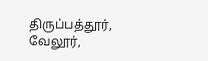திருப்பத்தூர், வேலூர்,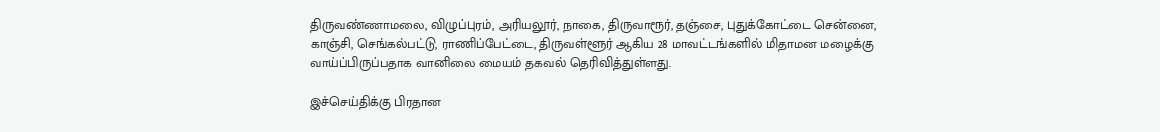திருவண்ணாமலை, விழுப்புரம், அரியலூர், நாகை, திருவாரூர், தஞ்சை, புதுக்கோட்டை சென்னை, காஞ்சி, செங்கல்பட்டு, ராணிப்பேட்டை, திருவள்ளூர் ஆகிய 28 மாவட்டங்களில் மிதாமன மழைக்கு வாய்ப்பிருப்பதாக வானிலை மையம் தகவல் தெரிவித்துள்ளது.

இச்செய்திக்கு பிரதான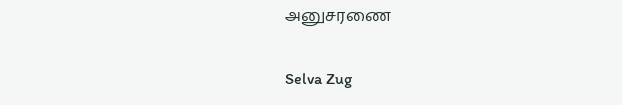அனுசரணை

Selva Zug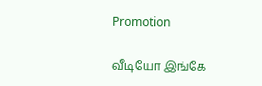Promotion

வீடியோ இங்கே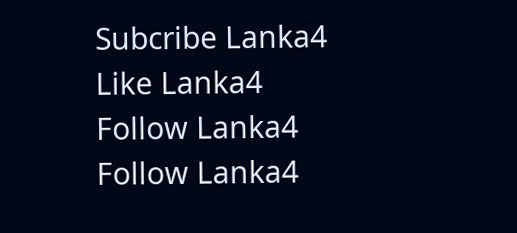Subcribe Lanka4
Like Lanka4
Follow Lanka4
Follow Lanka4